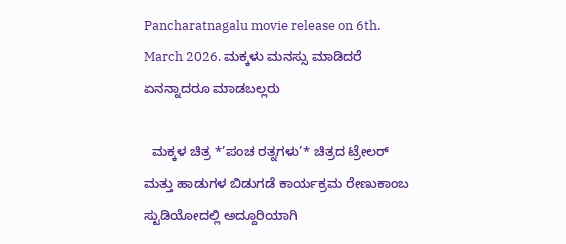Pancharatnagalu movie release on 6th. March 2026. ಮಕ್ಕಳು ಮನಸ್ಸು ಮಾಡಿದರೆ ಏನನ್ನಾದರೂ ಮಾಡಬಲ್ಲರು

  ಮಕ್ಕಳ ಚಿತ್ರ *’ಪಂಚ ರತ್ನಗಳು’* ಚಿತ್ರದ ಟ್ರೇಲರ್ ಮತ್ತು ಹಾಡುಗಳ ಬಿಡುಗಡೆ ಕಾರ್ಯಕ್ರಮ ರೇಣುಕಾಂಬ ಸ್ಟುಡಿಯೋದಲ್ಲಿ ಅದ್ದೂರಿಯಾಗಿ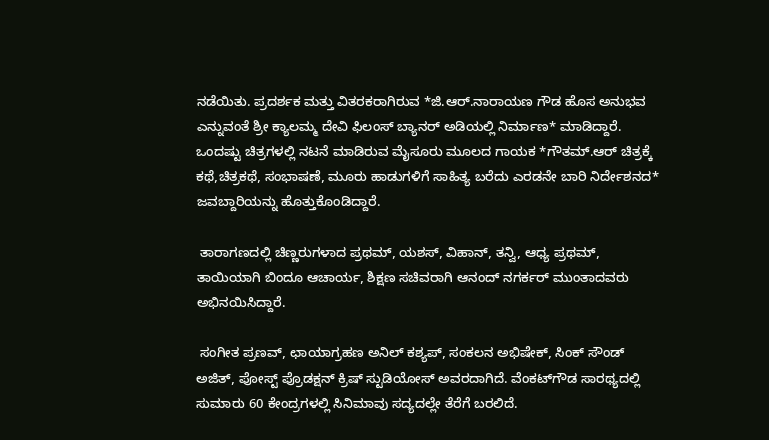ನಡೆಯಿತು. ಪ್ರದರ್ಶಕ ಮತ್ತು ವಿತರಕರಾಗಿರುವ *ಜಿ.ಆರ್.ನಾರಾಯಣ ಗೌಡ ಹೊಸ ಅನುಭವ ಎನ್ನುವಂತೆ ಶ್ರೀ ಕ್ಯಾಲಮ್ಮ ದೇವಿ ಫಿಲಂಸ್ ಬ್ಯಾನರ್ ಅಡಿಯಲ್ಲಿ ನಿರ್ಮಾಣ* ಮಾಡಿದ್ದಾರೆ. ಒಂದಷ್ಟು ಚಿತ್ರಗಳಲ್ಲಿ ನಟನೆ ಮಾಡಿರುವ ಮೈಸೂರು ಮೂಲದ ಗಾಯಕ *ಗೌತಮ್.ಆರ್ ಚಿತ್ರಕ್ಕೆ ಕಥೆ,ಚಿತ್ರಕಥೆ, ಸಂಭಾಷಣೆ, ಮೂರು ಹಾಡುಗಳಿಗೆ ಸಾಹಿತ್ಯ ಬರೆದು ಎರಡನೇ ಬಾರಿ ನಿರ್ದೇಶನದ* ಜವಬ್ದಾರಿಯನ್ನು ಹೊತ್ತುಕೊಂಡಿದ್ದಾರೆ.

 ತಾರಾಗಣದಲ್ಲಿ ಚಿಣ್ಣರುಗಳಾದ ಪ್ರಥಮ್, ಯಶಸ್, ವಿಹಾನ್, ತನ್ವಿ, ಆಧ್ಯ ಪ್ರಥಮ್, ತಾಯಿಯಾಗಿ ಬಿಂದೂ ಆಚಾರ್ಯ, ಶಿಕ್ಷಣ ಸಚಿವರಾಗಿ ಆನಂದ್ ನಗರ್ಕರ್ ಮುಂತಾದವರು ಅಭಿನಯಿಸಿದ್ದಾರೆ.

 ಸಂಗೀತ ಪ್ರಣವ್, ಛಾಯಾಗ್ರಹಣ ಅನಿಲ್ ಕಶ್ಯಪ್, ಸಂಕಲನ ಅಭಿಷೇಕ್, ಸಿಂಕ್ ಸೌಂಡ್ ಅಜಿತ್, ಪೋಸ್ಟ್ ಪ್ರೊಡಕ್ಷನ್ ಕ್ರಿಷ್ ಸ್ಟುಡಿಯೋಸ್ ಅವರದಾಗಿದೆ. ವೆಂಕಟ್‌ಗೌಡ ಸಾರಥ್ಯದಲ್ಲಿ ಸುಮಾರು 60 ಕೇಂದ್ರಗಳಲ್ಲಿ ಸಿನಿಮಾವು ಸದ್ಯದಲ್ಲೇ ತೆರೆಗೆ ಬರಲಿದೆ.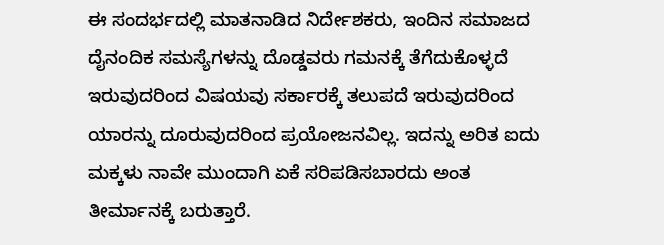ಈ ಸಂದರ್ಭದಲ್ಲಿ ಮಾತನಾಡಿದ ನಿರ್ದೇಶಕರು, ಇಂದಿನ ಸಮಾಜದ ದೈನಂದಿಕ ಸಮಸ್ಯೆಗಳನ್ನು ದೊಡ್ಡವರು ಗಮನಕ್ಕೆ ತೆಗೆದುಕೊಳ್ಳದೆ ಇರುವುದರಿಂದ ವಿಷಯವು ಸರ್ಕಾರಕ್ಕೆ ತಲುಪದೆ ಇರುವುದರಿಂದ ಯಾರನ್ನು ದೂರುವುದರಿಂದ ಪ್ರಯೋಜನವಿಲ್ಲ. ಇದನ್ನು ಅರಿತ ಐದು ಮಕ್ಕಳು ನಾವೇ ಮುಂದಾಗಿ ಏಕೆ ಸರಿಪಡಿಸಬಾರದು ಅಂತ ತೀರ್ಮಾನಕ್ಕೆ ಬರುತ್ತಾರೆ.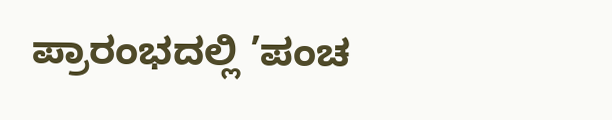ಪ್ರಾರಂಭದಲ್ಲಿ ’ಪಂಚ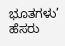ಭೂತಗಳು’ ಹೆಸರು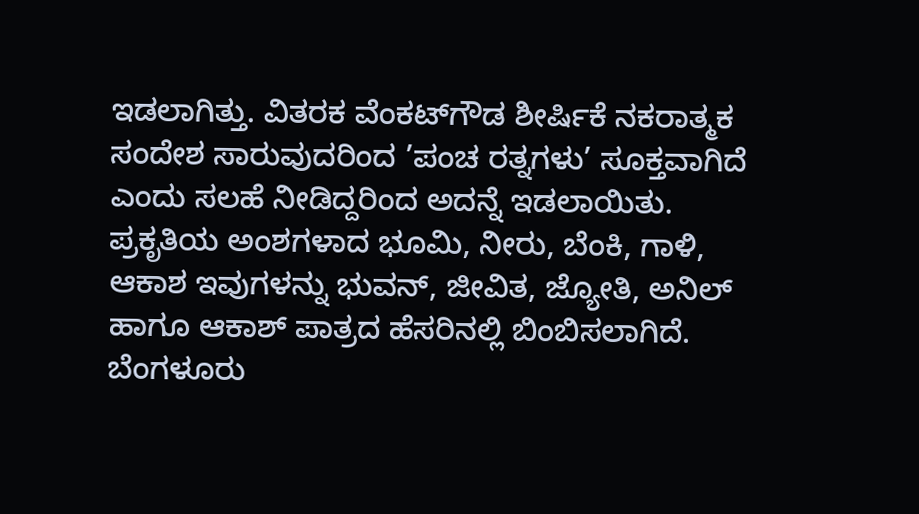ಇಡಲಾಗಿತ್ತು. ವಿತರಕ ವೆಂಕಟ್‌ಗೌಡ ಶೀರ್ಷಿಕೆ ನಕರಾತ್ಮಕ ಸಂದೇಶ ಸಾರುವುದರಿಂದ ’ಪಂಚ ರತ್ನಗಳು’ ಸೂಕ್ತವಾಗಿದೆ ಎಂದು ಸಲಹೆ ನೀಡಿದ್ದರಿಂದ ಅದನ್ನೆ ಇಡಲಾಯಿತು. ಪ್ರಕೃತಿಯ ಅಂಶಗಳಾದ ಭೂಮಿ, ನೀರು, ಬೆಂಕಿ, ಗಾಳಿ, ಆಕಾಶ ಇವುಗಳನ್ನು ಭುವನ್, ಜೀವಿತ, ಜ್ಯೋತಿ, ಅನಿಲ್ ಹಾಗೂ ಆಕಾಶ್ ಪಾತ್ರದ ಹೆಸರಿನಲ್ಲಿ ಬಿಂಬಿಸಲಾಗಿದೆ. ಬೆಂಗಳೂರು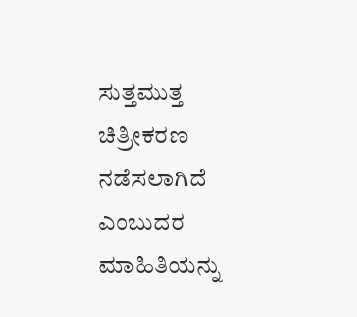ಸುತ್ತಮುತ್ತ ಚಿತ್ರೀಕರಣ ನಡೆಸಲಾಗಿದೆ ಎಂಬುದರ ಮಾಹಿತಿಯನ್ನು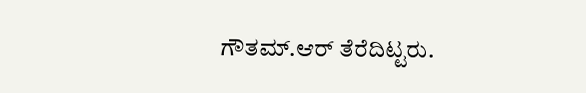ಗೌತಮ್.ಆರ್ ತೆರೆದಿಟ್ಟರು.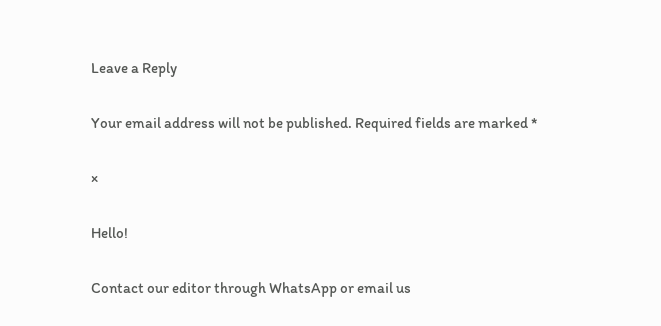Leave a Reply

Your email address will not be published. Required fields are marked *

×

Hello!

Contact our editor through WhatsApp or email us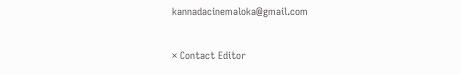kannadacinemaloka@gmail.com

× Contact Editor